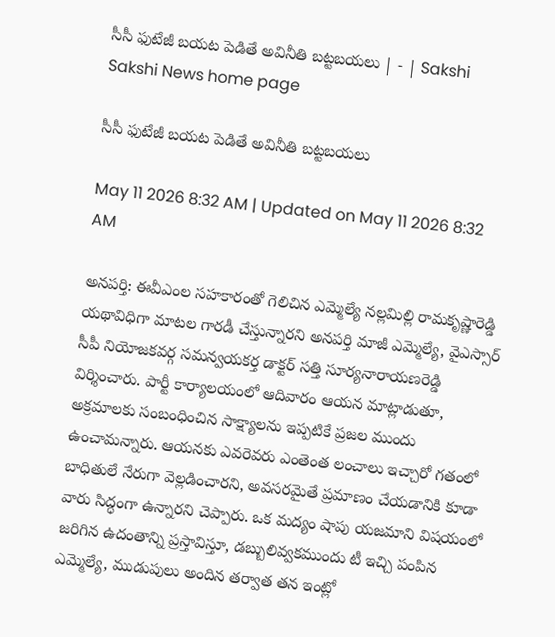సీసీ ఫుటేజీ బయట పెడితే అవినీతి బట్టబయలు | - | Sakshi
Sakshi News home page

సీసీ ఫుటేజీ బయట పెడితే అవినీతి బట్టబయలు

May 11 2026 8:32 AM | Updated on May 11 2026 8:32 AM

అనపర్తి: ఈవీఎంల సహకారంతో గెలిచిన ఎమ్మెల్యే నల్లమిల్లి రామకృష్ణారెడ్డి యథావిధిగా మాటల గారడీ చేస్తున్నారని అనపర్తి మాజీ ఎమ్మెల్యే, వైఎస్సార్‌ సీపీ నియోజకవర్గ సమన్వయకర్త డాక్టర్‌ సత్తి సూర్యనారాయణరెడ్డి విర్శించారు. పార్టీ కార్యాలయంలో ఆదివారం ఆయన మాట్లాడుతూ, అక్రమాలకు సంబంధించిన సాక్ష్యాలను ఇప్పటికే ప్రజల ముందు ఉంచామన్నారు. ఆయనకు ఎవరెవరు ఎంతెంత లంచాలు ఇచ్చారో గతంలో బాధితులే నేరుగా వెల్లడించారని, అవసరమైతే ప్రమాణం చేయడానికి కూడా వారు సిద్ధంగా ఉన్నారని చెప్పారు. ఒక మద్యం షాపు యజమాని విషయంలో జరిగిన ఉదంతాన్ని ప్రస్తావిస్తూ, డబ్బులివ్వకముందు టీ ఇచ్చి పంపిన ఎమ్మెల్యే, ముడుపులు అందిన తర్వాత తన ఇంట్లో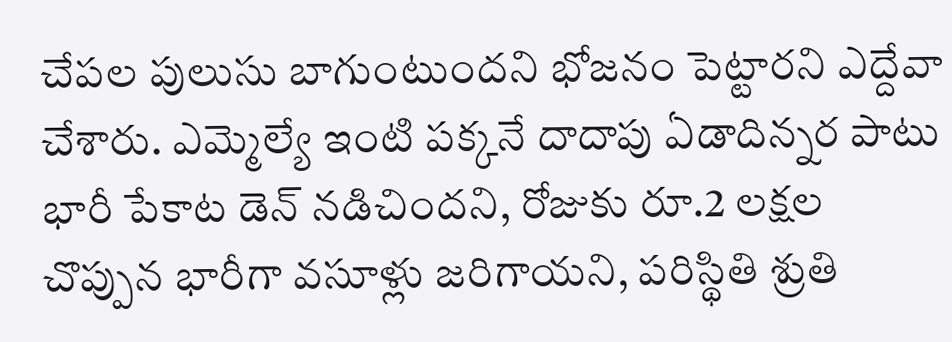చేపల పులుసు బాగుంటుందని భోజనం పెట్టారని ఎద్దేవా చేశారు. ఎమ్మెల్యే ఇంటి పక్కనే దాదాపు ఏడాదిన్నర పాటు భారీ పేకాట డెన్‌ నడిచిందని, రోజుకు రూ.2 లక్షల చొప్పున భారీగా వసూళ్లు జరిగాయని, పరిస్థితి శ్రుతి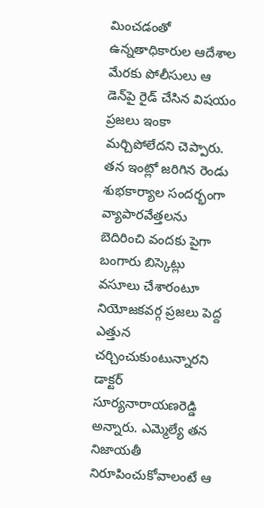మించడంతో ఉన్నతాధికారుల ఆదేశాల మేరకు పోలీసులు ఆ డెన్‌పై రైడ్‌ చేసిన విషయం ప్రజలు ఇంకా మర్చిపోలేదని చెప్పారు. తన ఇంట్లో జరిగిన రెండు శుభకార్యాల సందర్భంగా వ్యాపారవేత్తలను బెదిరించి వందకు పైగా బంగారు బిస్కెట్లు వసూలు చేశారంటూ నియోజకవర్గ ప్రజలు పెద్ద ఎత్తున చర్చించుకుంటున్నారని డాక్టర్‌ సూర్యనారాయణరెడ్డి అన్నారు. ఎమ్మెల్యే తన నిజాయతీ నిరూపించుకోవాలంటే ఆ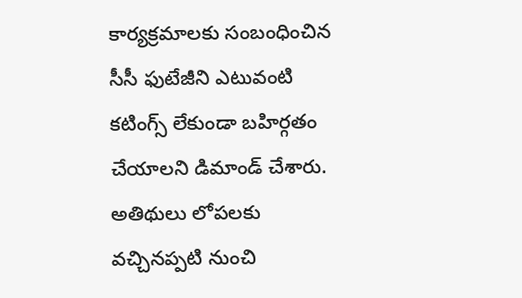కార్యక్రమాలకు సంబంధించిన సీసీ ఫుటేజీని ఎటువంటి కటింగ్స్‌ లేకుండా బహిర్గతం చేయాలని డిమాండ్‌ చేశారు. అతిథులు లోపలకు వచ్చినప్పటి నుంచి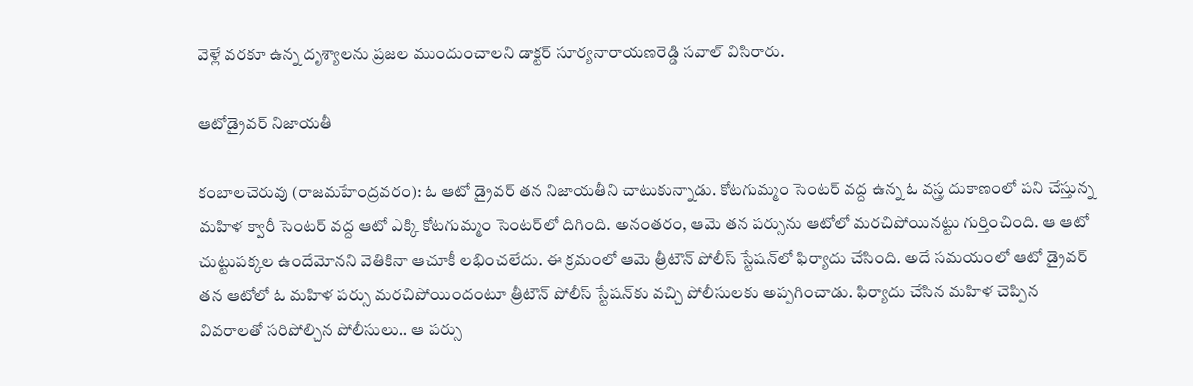వెళ్లే వరకూ ఉన్న దృశ్యాలను ప్రజల ముందుంచాలని డాక్టర్‌ సూర్యనారాయణరెడ్డి సవాల్‌ విసిరారు.

ఆటోడ్రైవర్‌ నిజాయతీ

కంబాలచెరువు (రాజమహేంద్రవరం): ఓ ఆటో డ్రైవర్‌ తన నిజాయతీని చాటుకున్నాడు. కోటగుమ్మం సెంటర్‌ వద్ద ఉన్న ఓ వస్త్ర దుకాణంలో పని చేస్తున్న మహిళ క్వారీ సెంటర్‌ వద్ద ఆటో ఎక్కి కోటగుమ్మం సెంటర్‌లో దిగింది. అనంతరం, ఆమె తన పర్సును ఆటోలో మరచిపోయినట్టు గుర్తించింది. ఆ ఆటో చుట్టుపక్కల ఉందేమోనని వెతికినా ఆచూకీ లభించలేదు. ఈ క్రమంలో ఆమె త్రీటౌన్‌ పోలీస్‌ స్టేషన్‌లో ఫిర్యాదు చేసింది. అదే సమయంలో ఆటో డ్రైవర్‌ తన ఆటోలో ఓ మహిళ పర్సు మరచిపోయిందంటూ త్రీటౌన్‌ పోలీస్‌ స్టేషన్‌కు వచ్చి పోలీసులకు అప్పగించాడు. ఫిర్యాదు చేసిన మహిళ చెప్పిన వివరాలతో సరిపోల్చిన పోలీసులు.. ఆ పర్సు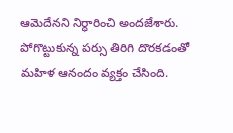ఆమెదేనని నిర్ధారించి అందజేశారు. పోగొట్టుకున్న పర్సు తిరిగి దొరకడంతో మహిళ ఆనందం వ్యక్తం చేసింది.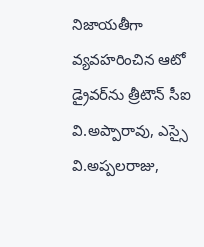నిజాయతీగా వ్యవహరించిన ఆటో డ్రైవర్‌ను త్రీటౌన్‌ సీఐ వి.అప్పారావు, ఎస్సై వి.అప్పలరాజు,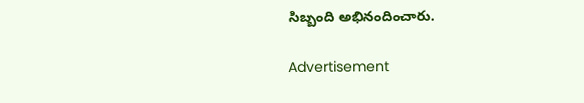సిబ్బంది అభినందించారు.

Advertisement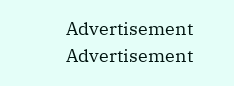Advertisement
Advertisement